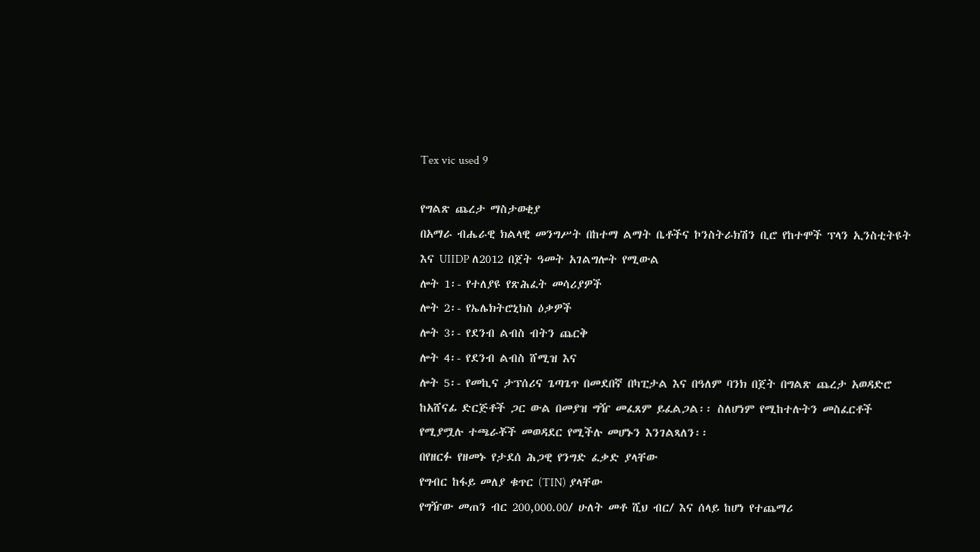Tex vic used 9

የግልጽ ጨረታ ማስታወቂያ
በአማራ ብሔራዊ ክልላዊ መንግሥት በከተማ ልማት ቤቶችና ኮንስትራክሽን ቢሮ የከተሞች ፕላን ኢንስቲትዩት እና UIIDP ለ2012 በጀት ዓመት አገልግሎት የሚውል
ሎት 1፡- የተለያዩ የጽሕፈት መሳሪያዎች
ሎት 2፡- የኤሌክትሮኒክስ ዕቃዎች
ሎት 3፡- የደንብ ልብስ ብትን ጨርቅ
ሎት 4፡- የደንብ ልብስ ሸሚዝ እና
ሎት 5፡- የመኪና ታፕሰሪና ጌጣጌጥ በመደበኛ በካፒታል እና በዓለም ባንክ በጀት በግልጽ ጨረታ አወዳድሮ ከአሸናፊ ድርጅቶች ጋር ውል በመያዝ ግዥ መፈጸም ይፈልጋል፡፡ ስለሆነም የሚከተሉትን መስፈርቶች የሚያሟሉ ተጫራቾች መወዳደር የሚችሉ መሆኑን እንገልጻለን፡፡
በየዘርፉ የዘመኑ የታደሰ ሕጋዊ የንግድ ፈቃድ ያላቸው
የግብር ከፋይ መለያ ቁጥር (TIN) ያላቸው
የግዥው መጠን ብር 200,000.00/ ሁለት መቶ ሺህ ብር/ እና ሰላይ ከሆነ የተጨማሪ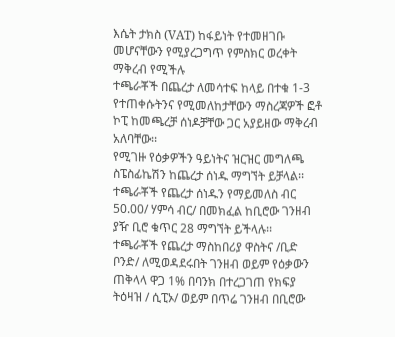እሴት ታክስ (VAT) ከፋይነት የተመዘገቡ መሆናቸውን የሚያረጋግጥ የምስክር ወረቀት ማቅረብ የሚችሉ
ተጫራቾች በጨረታ ለመሳተፍ ከላይ በተቁ 1-3 የተጠቀሱትንና የሚመለከታቸውን ማስረጃዎች ፎቶ ኮፒ ከመጫረቻ ሰነዶቻቸው ጋር አያይዘው ማቅረብ አለባቸው፡፡
የሚገዙ የዕቃዎችን ዓይነትና ዝርዝር መግለጫ ስፔስፊኬሽን ከጨረታ ሰነዱ ማግኘት ይቻላል፡፡
ተጫራቾች የጨረታ ሰነዱን የማይመለስ ብር 50.00/ ሃምሳ ብር/ በመክፈል ከቢሮው ገንዘብ ያዥ ቢሮ ቁጥር 28 ማግኘት ይችላሉ፡፡
ተጫራቾች የጨረታ ማስከበሪያ ዋስትና /ቢድ ቦንድ/ ለሚወዳደሩበት ገንዘብ ወይም የዕቃውን ጠቅላላ ዋጋ 1% በባንክ በተረጋገጠ የክፍያ ትዕዛዝ / ሲፒኦ/ ወይም በጥሬ ገንዘብ በቢሮው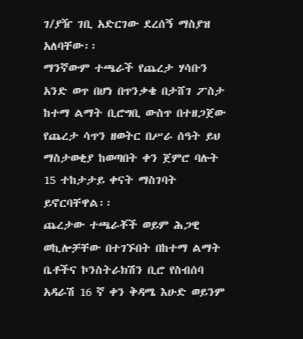ገ/ያዥ ገቢ አድርገው ደረሰኝ ማስያዝ አለባቸው፡፡
ማንኛውም ተጫራች የጨረታ ሃሳቡን አንድ ወጥ በሆነ በጥንቃቄ በታሸገ ፖስታ ከተማ ልማት ቢሮግቢ ውስጥ በተዘጋጀው የጨረታ ሳጥን ዘወትር በሥራ ሰዓት ይህ ማስታወቂያ ከወጣበት ቀን ጀምሮ ባሉት 15 ተከታታይ ቀናት ማስገባት ይኖርባቸዋል፡፡
ጨረታው ተጫራቾች ወይም ሕጋዊ ወኪሎቻቸው በተገኙበት በከተማ ልማት ቤቶችና ኮንስትራክሽን ቢሮ የስብሰባ አዳራሽ 16 ኛ ቀን ቅዳሜ እሁድ ወይንም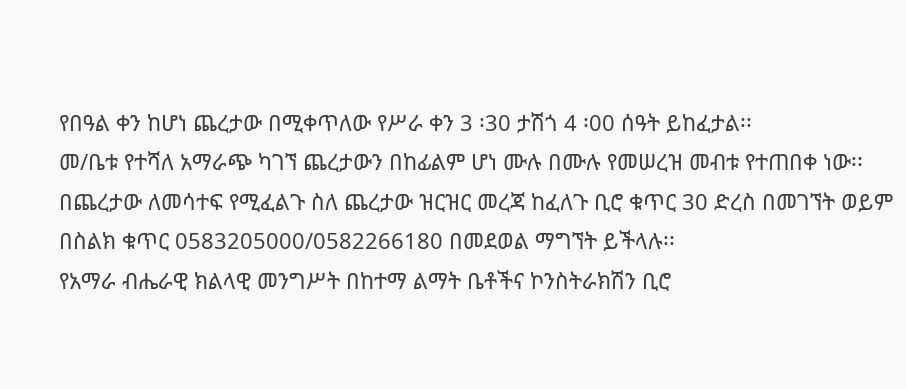የበዓል ቀን ከሆነ ጨረታው በሚቀጥለው የሥራ ቀን 3 ፡30 ታሽጎ 4 ፡00 ሰዓት ይከፈታል፡፡
መ/ቤቱ የተሻለ አማራጭ ካገኘ ጨረታውን በከፊልም ሆነ ሙሉ በሙሉ የመሠረዝ መብቱ የተጠበቀ ነው፡፡
በጨረታው ለመሳተፍ የሚፈልጉ ስለ ጨረታው ዝርዝር መረጃ ከፈለጉ ቢሮ ቁጥር 30 ድረስ በመገኘት ወይም በስልክ ቁጥር 0583205000/0582266180 በመደወል ማግኘት ይችላሉ፡፡
የአማራ ብሔራዊ ክልላዊ መንግሥት በከተማ ልማት ቤቶችና ኮንስትራክሽን ቢሮ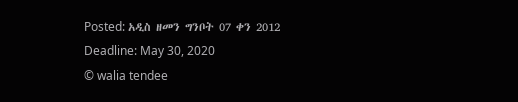Posted: አዲስ ዘመን ግንቦት 07 ቀን 2012
Deadline: May 30, 2020
© walia tendee